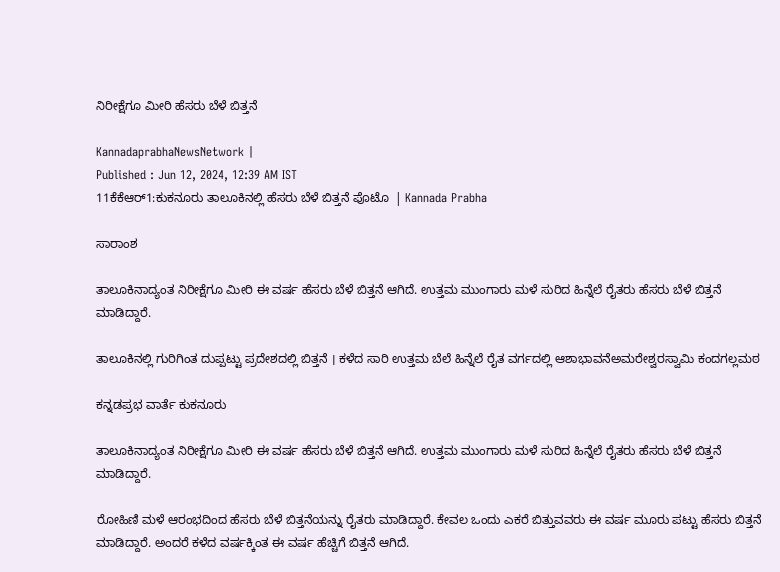ನಿರೀಕ್ಷೆಗೂ ಮೀರಿ ಹೆಸರು ಬೆಳೆ ಬಿತ್ತನೆ

KannadaprabhaNewsNetwork |
Published : Jun 12, 2024, 12:39 AM IST
11ಕೆಕೆಆರ್1:ಕುಕನೂರು ತಾಲೂಕಿನಲ್ಲಿ ಹೆಸರು ಬೆಳೆ ಬಿತ್ತನೆ ಪೊಟೊ  | Kannada Prabha

ಸಾರಾಂಶ

ತಾಲೂಕಿನಾದ್ಯಂತ ನಿರೀಕ್ಷೆಗೂ ಮೀರಿ ಈ ವರ್ಷ ಹೆಸರು ಬೆಳೆ ಬಿತ್ತನೆ ಆಗಿದೆ. ಉತ್ತಮ ಮುಂಗಾರು ಮಳೆ ಸುರಿದ ಹಿನ್ನೆಲೆ ರೈತರು ಹೆಸರು ಬೆಳೆ ಬಿತ್ತನೆ ಮಾಡಿದ್ದಾರೆ.

ತಾಲೂಕಿನಲ್ಲಿ ಗುರಿಗಿಂತ ದುಪ್ಪಟ್ಟು ಪ್ರದೇಶದಲ್ಲಿ ಬಿತ್ತನೆ । ಕಳೆದ ಸಾರಿ ಉತ್ತಮ ಬೆಲೆ ಹಿನ್ನೆಲೆ ರೈತ ವರ್ಗದಲ್ಲಿ ಆಶಾಭಾವನೆಅಮರೇಶ್ವರಸ್ವಾಮಿ ಕಂದಗಲ್ಲಮಠ

ಕನ್ನಡಪ್ರಭ ವಾರ್ತೆ ಕುಕನೂರು

ತಾಲೂಕಿನಾದ್ಯಂತ ನಿರೀಕ್ಷೆಗೂ ಮೀರಿ ಈ ವರ್ಷ ಹೆಸರು ಬೆಳೆ ಬಿತ್ತನೆ ಆಗಿದೆ. ಉತ್ತಮ ಮುಂಗಾರು ಮಳೆ ಸುರಿದ ಹಿನ್ನೆಲೆ ರೈತರು ಹೆಸರು ಬೆಳೆ ಬಿತ್ತನೆ ಮಾಡಿದ್ದಾರೆ.

ರೋಹಿಣಿ ಮಳೆ ಆರಂಭದಿಂದ ಹೆಸರು ಬೆಳೆ ಬಿತ್ತನೆಯನ್ನು ರೈತರು ಮಾಡಿದ್ದಾರೆ. ಕೇವಲ ಒಂದು ಎಕರೆ ಬಿತ್ತುವವರು ಈ ವರ್ಷ ಮೂರು ಪಟ್ಟು ಹೆಸರು ಬಿತ್ತನೆ ಮಾಡಿದ್ದಾರೆ. ಅಂದರೆ ಕಳೆದ ವರ್ಷಕ್ಕಿಂತ ಈ ವರ್ಷ ಹೆಚ್ಚಿಗೆ ಬಿತ್ತನೆ ಆಗಿದೆ.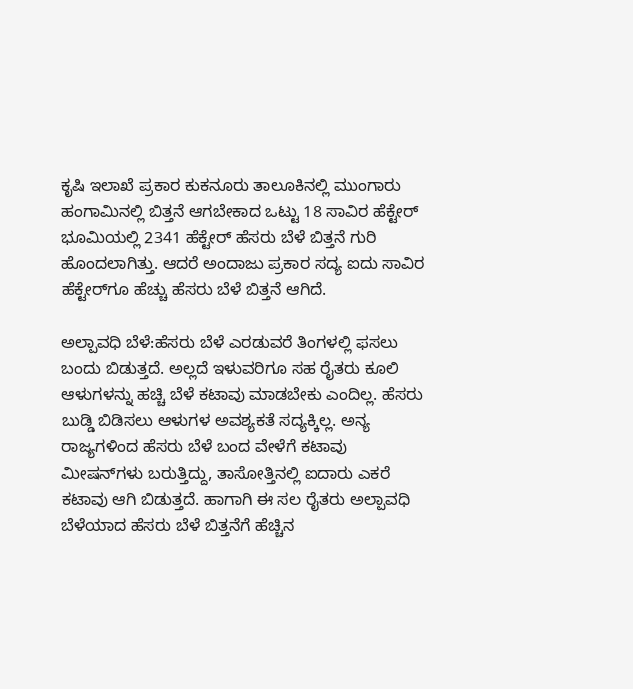ಕೃಷಿ ಇಲಾಖೆ ಪ್ರಕಾರ ಕುಕನೂರು ತಾಲೂಕಿನಲ್ಲಿ ಮುಂಗಾರು ಹಂಗಾಮಿನಲ್ಲಿ ಬಿತ್ತನೆ ಆಗಬೇಕಾದ ಒಟ್ಟು 18 ಸಾವಿರ ಹೆಕ್ಟೇರ್ ಭೂಮಿಯಲ್ಲಿ 2341 ಹೆಕ್ಟೇರ್ ಹೆಸರು ಬೆಳೆ ಬಿತ್ತನೆ ಗುರಿ ಹೊಂದಲಾಗಿತ್ತು. ಆದರೆ ಅಂದಾಜು ಪ್ರಕಾರ ಸದ್ಯ ಐದು ಸಾವಿರ ಹೆಕ್ಟೇರ್‌ಗೂ ಹೆಚ್ಚು ಹೆಸರು ಬೆಳೆ ಬಿತ್ತನೆ ಆಗಿದೆ.

ಅಲ್ಪಾವಧಿ ಬೆಳೆ:ಹೆಸರು ಬೆಳೆ ಎರಡುವರೆ ತಿಂಗಳಲ್ಲಿ ಫಸಲು ಬಂದು ಬಿಡುತ್ತದೆ. ಅಲ್ಲದೆ ಇಳುವರಿಗೂ ಸಹ ರೈತರು ಕೂಲಿ ಆಳುಗಳನ್ನು ಹಚ್ಚಿ ಬೆಳೆ ಕಟಾವು ಮಾಡಬೇಕು ಎಂದಿಲ್ಲ. ಹೆಸರು ಬುಡ್ಡಿ ಬಿಡಿಸಲು ಆಳುಗಳ ಅವಶ್ಯಕತೆ ಸದ್ಯಕ್ಕಿಲ್ಲ. ಅನ್ಯ ರಾಜ್ಯಗಳಿಂದ ಹೆಸರು ಬೆಳೆ ಬಂದ ವೇಳೆಗೆ ಕಟಾವು ಮೀಷನ್‌ಗಳು ಬರುತ್ತಿದ್ದು, ತಾಸೋತ್ತಿನಲ್ಲಿ ಐದಾರು ಎಕರೆ ಕಟಾವು ಆಗಿ ಬಿಡುತ್ತದೆ. ಹಾಗಾಗಿ ಈ ಸಲ ರೈತರು ಅಲ್ಪಾವಧಿ ಬೆಳೆಯಾದ ಹೆಸರು ಬೆಳೆ ಬಿತ್ತನೆಗೆ ಹೆಚ್ಚಿನ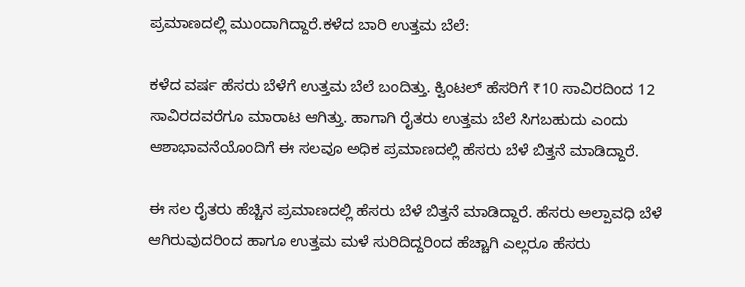ಪ್ರಮಾಣದಲ್ಲಿ ಮುಂದಾಗಿದ್ದಾರೆ.ಕಳೆದ ಬಾರಿ ಉತ್ತಮ ಬೆಲೆ:

ಕಳೆದ ವರ್ಷ ಹೆಸರು ಬೆಳೆಗೆ ಉತ್ತಮ ಬೆಲೆ ಬಂದಿತ್ತು. ಕ್ವಿಂಟಲ್ ಹೆಸರಿಗೆ ₹10 ಸಾವಿರದಿಂದ 12 ಸಾವಿರದವರೆಗೂ ಮಾರಾಟ ಆಗಿತ್ತು. ಹಾಗಾಗಿ ರೈತರು ಉತ್ತಮ ಬೆಲೆ ಸಿಗಬಹುದು ಎಂದು ಆಶಾಭಾವನೆಯೊಂದಿಗೆ ಈ ಸಲವೂ ಅಧಿಕ ಪ್ರಮಾಣದಲ್ಲಿ ಹೆಸರು ಬೆಳೆ ಬಿತ್ತನೆ ಮಾಡಿದ್ದಾರೆ.

ಈ ಸಲ ರೈತರು ಹೆಚ್ಚಿನ ಪ್ರಮಾಣದಲ್ಲಿ ಹೆಸರು ಬೆಳೆ ಬಿತ್ತನೆ ಮಾಡಿದ್ದಾರೆ. ಹೆಸರು ಅಲ್ಪಾವಧಿ ಬೆಳೆ ಆಗಿರುವುದರಿಂದ ಹಾಗೂ ಉತ್ತಮ ಮಳೆ ಸುರಿದಿದ್ದರಿಂದ ಹೆಚ್ಚಾಗಿ ಎಲ್ಲರೂ ಹೆಸರು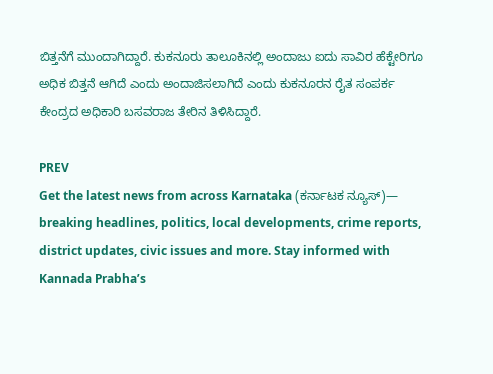ಬಿತ್ತನೆಗೆ ಮುಂದಾಗಿದ್ದಾರೆ. ಕುಕನೂರು ತಾಲೂಕಿನಲ್ಲಿ ಅಂದಾಜು ಐದು ಸಾವಿರ ಹೆಕ್ಟೇರಿಗೂ ಅಧಿಕ ಬಿತ್ತನೆ ಆಗಿದೆ ಎಂದು ಅಂದಾಜಿಸಲಾಗಿದೆ ಎಂದು ಕುಕನೂರನ ರೈತ ಸಂಪರ್ಕ ಕೇಂದ್ರದ ಅಧಿಕಾರಿ ಬಸವರಾಜ ತೇರಿನ ತಿಳಿಸಿದ್ದಾರೆ.

PREV
Get the latest news from across Karnataka (ಕರ್ನಾಟಕ ನ್ಯೂಸ್)— breaking headlines, politics, local developments, crime reports, district updates, civic issues and more. Stay informed with Kannada Prabha’s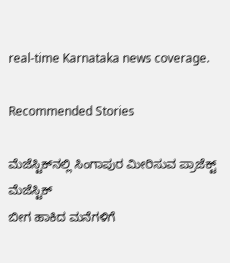real‑time Karnataka news coverage.

Recommended Stories

ಮೆಜೆಸ್ಟಿಕ್‌ನಲ್ಲಿ ಸಿಂಗಾಪುರ ಮೀರಿಸುವ ಪ್ರಾಜೆಕ್ಟ್‌ ಮೆಜೆಸ್ಟಿಕ್‌
ಬೀಗ ಹಾಕಿದ ಮನೆಗಳಿಗೆ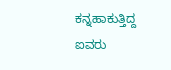ಕನ್ನಹಾಕುತ್ತಿದ್ದ ಐವರು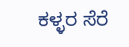ಕಳ್ಳರ ಸೆರೆ